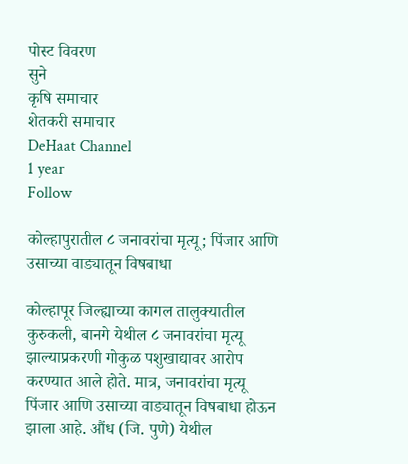पोस्ट विवरण
सुने
कृषि समाचार
शेतकरी समाचार
DeHaat Channel
1 year
Follow

कोल्हापुरातील ८ जनावरांचा मृत्यू; पिंजार आणि उसाच्या वाड्यातून विषबाधा

कोल्हापूर जिल्ह्याच्या कागल तालुक्यातील कुरुकली, बानगे येथील ८ जनावरांचा मृत्यू झाल्याप्रकरणी गोकुळ पशुखाद्यावर आरोप करण्यात आले होते. मात्र, जनावरांचा मृत्यू पिंजार आणि उसाच्या वाड्यातून विषबाधा होऊन झाला आहे. औंध (जि. पुणे) येथील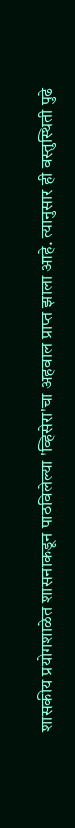शासकीय प्रयोगशाळेत शासनाकडून पाठविलेल्या 'व्हिसेरा'चा अहवाल प्राप्त झाला आहे. त्यानुसार ही वस्तुस्थिती पुढे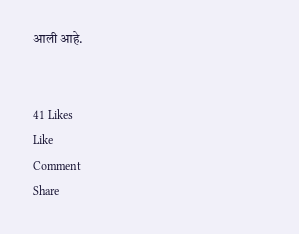आली आहे.


41 Likes
Like
Comment
Share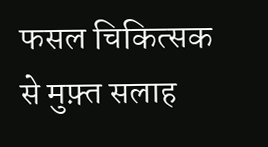फसल चिकित्सक से मुफ़्त सलाह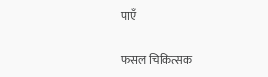पाएँ

फसल चिकित्सक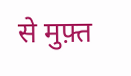से मुफ़्त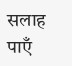सलाह पाएँ